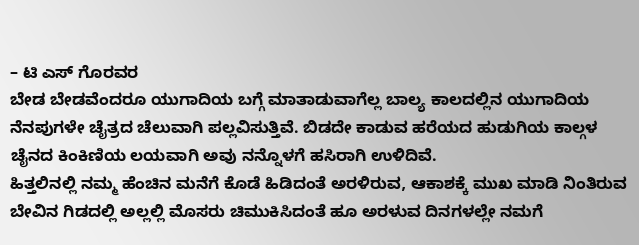– ಟಿ ಎಸ್ ಗೊರವರ
ಬೇಡ ಬೇಡವೆಂದರೂ ಯುಗಾದಿಯ ಬಗ್ಗೆ ಮಾತಾಡುವಾಗೆಲ್ಲ ಬಾಲ್ಯ ಕಾಲದಲ್ಲಿನ ಯುಗಾದಿಯ ನೆನಪುಗಳೇ ಚೈತ್ರದ ಚೆಲುವಾಗಿ ಪಲ್ಲವಿಸುತ್ತಿವೆ. ಬಿಡದೇ ಕಾಡುವ ಹರೆಯದ ಹುಡುಗಿಯ ಕಾಲ್ಗಳ ಚೈನದ ಕಿಂಕಿಣಿಯ ಲಯವಾಗಿ ಅವು ನನ್ನೊಳಗೆ ಹಸಿರಾಗಿ ಉಳಿದಿವೆ.
ಹಿತ್ತಲಿನಲ್ಲಿ ನಮ್ಮ ಹೆಂಚಿನ ಮನೆಗೆ ಕೊಡೆ ಹಿಡಿದಂತೆ ಅರಳಿರುವ, ಆಕಾಶಕ್ಕೆ ಮುಖ ಮಾಡಿ ನಿಂತಿರುವ ಬೇವಿನ ಗಿಡದಲ್ಲಿ ಅಲ್ಲಲ್ಲಿ ಮೊಸರು ಚಿಮುಕಿಸಿದಂತೆ ಹೂ ಅರಳುವ ದಿನಗಳಲ್ಲೇ ನಮಗೆ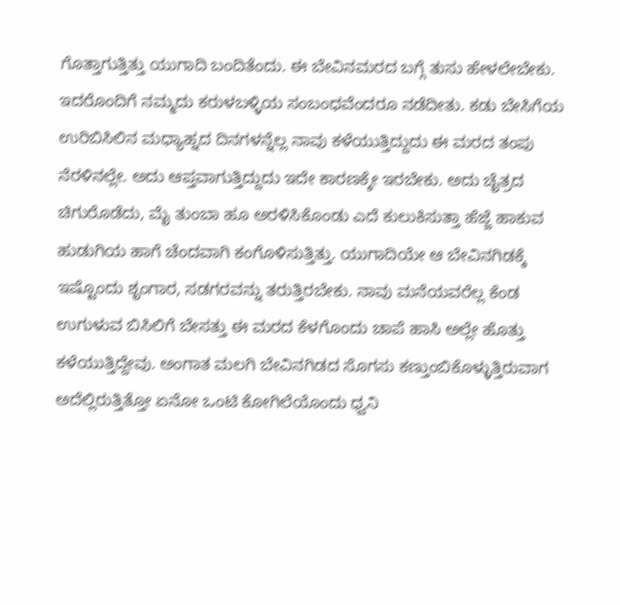ಗೊತ್ತಾಗುತ್ತಿತ್ತು ಯುಗಾದಿ ಬಂದಿತೆಂದು. ಈ ಬೇವಿನಮರದ ಬಗ್ಗೆ ತುಸು ಹೇಳಲೇಬೇಕು. ಇದರೊಂದಿಗೆ ನಮ್ಮದು ಕರುಳಬಳ್ಳಿಯ ಸಂಬಂಧವೆಂದರೂ ನಡೆದೀತು. ಕಡು ಬೇಸಿಗೆಯ ಉರಿಬಿಸಿಲಿನ ಮಧ್ಯಾಹ್ನದ ದಿನಗಳನ್ನೆಲ್ಲ ನಾವು ಕಳೆಯುತ್ತಿದ್ದುದು ಈ ಮರದ ತಂಪು ನೆರಳಿನಲ್ಲೇ. ಅದು ಆಪ್ತವಾಗುತ್ತಿದ್ದುದು ಇದೇ ಕಾರಣಕ್ಕೇ ಇರಬೇಕು. ಅದು ಚೈತ್ರದ ಚಿಗುರೊಡೆದು, ಮೈ ತುಂಬಾ ಹೂ ಅರಳಿಸಿಕೊಂಡು ಎದೆ ಕುಲುಕಿಸುತ್ತಾ ಹೆಜ್ಜೆ ಹಾಕುವ ಹುಡುಗಿಯ ಹಾಗೆ ಚೆಂದವಾಗಿ ಕಂಗೊಳಿಸುತ್ತಿತ್ತು. ಯುಗಾದಿಯೇ ಆ ಬೇವಿನಗಿಡಕ್ಕೆ ಇಷ್ಟೊಂದು ಶೃಂಗಾರ, ಸಡಗರವನ್ನು ತರುತ್ತಿರಬೇಕು. ನಾವು ಮನೆಯವರೆಲ್ಲ ಕೆಂಡ ಉಗುಳುವ ಬಿಸಿಲಿಗೆ ಬೇಸತ್ತು ಈ ಮರದ ಕೆಳಗೊಂದು ಚಾಪೆ ಹಾಸಿ ಅಲ್ಲೇ ಹೊತ್ತು ಕಳೆಯುತ್ತಿದ್ದೇವು. ಅಂಗಾತ ಮಲಗಿ ಬೇವಿನಗಿಡದ ಸೊಗಸು ಕಣ್ತುಂಬಿಕೊಳ್ಳುತ್ತಿರುವಾಗ ಅದೆಲ್ಲಿರುತ್ತಿತ್ತೋ ಏನೋ ಒಂಟಿ ಕೋಗಿಲೆಯೊಂದು ಧ್ವನಿ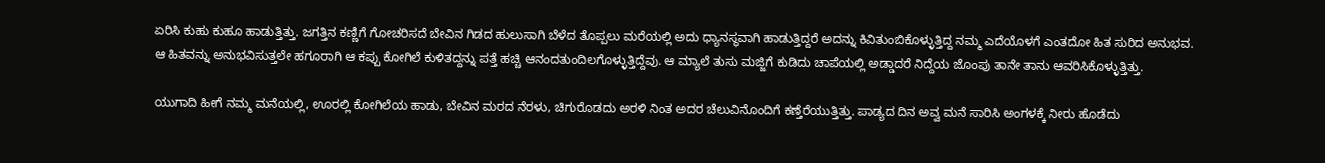ಏರಿಸಿ ಕುಹು ಕುಹೂ ಹಾಡುತ್ತಿತ್ತು. ಜಗತ್ತಿನ ಕಣ್ಣಿಗೆ ಗೋಚರಿಸದೆ ಬೇವಿನ ಗಿಡದ ಹುಲುಸಾಗಿ ಬೆಳೆದ ತೊಪ್ಪಲು ಮರೆಯಲ್ಲಿ ಅದು ಧ್ಯಾನಸ್ಥವಾಗಿ ಹಾಡುತ್ತಿದ್ದರೆ ಅದನ್ನು ಕಿವಿತುಂಬಿಕೊಳ್ಳುತ್ತಿದ್ದ ನಮ್ಮ ಎದೆಯೊಳಗೆ ಎಂತದೋ ಹಿತ ಸುರಿದ ಅನುಭವ. ಆ ಹಿತವನ್ನು ಅನುಭವಿಸುತ್ತಲೇ ಹಗೂರಾಗಿ ಆ ಕಪ್ಪು ಕೋಗಿಲೆ ಕುಳಿತದ್ದನ್ನು ಪತ್ತೆ ಹಚ್ಚಿ ಆನಂದತುಂದಿಲಗೊಳ್ಳುತ್ತಿದ್ದೆವು. ಆ ಮ್ಯಾಲೆ ತುಸು ಮಜ್ಜಿಗೆ ಕುಡಿದು ಚಾಪೆಯಲ್ಲಿ ಅಡ್ಡಾದರೆ ನಿದ್ದೆಯ ಜೊಂಪು ತಾನೇ ತಾನು ಆವರಿಸಿಕೊಳ್ಳುತ್ತಿತ್ತು.

ಯುಗಾದಿ ಹೀಗೆ ನಮ್ಮ ಮನೆಯಲ್ಲಿ, ಊರಲ್ಲಿ ಕೋಗಿಲೆಯ ಹಾಡು, ಬೇವಿನ ಮರದ ನೆರಳು, ಚಿಗುರೊಡದು ಅರಳಿ ನಿಂತ ಅದರ ಚೆಲುವಿನೊಂದಿಗೆ ಕಣ್ತೆರೆಯುತ್ತಿತ್ತು. ಪಾಡ್ಯದ ದಿನ ಅವ್ವ ಮನೆ ಸಾರಿಸಿ ಅಂಗಳಕ್ಕೆ ನೀರು ಹೊಡೆದು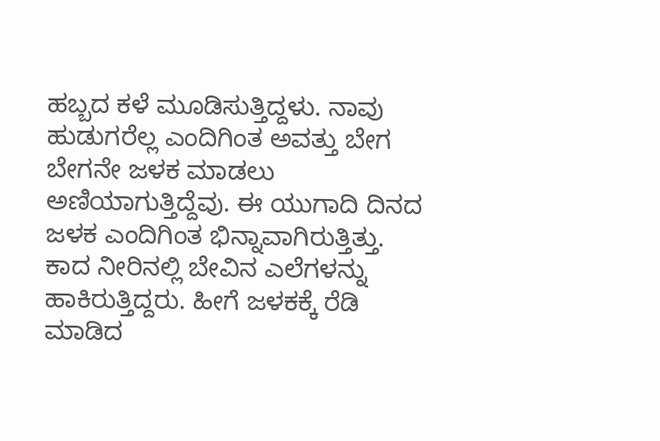ಹಬ್ಬದ ಕಳೆ ಮೂಡಿಸುತ್ತಿದ್ದಳು. ನಾವು ಹುಡುಗರೆಲ್ಲ ಎಂದಿಗಿಂತ ಅವತ್ತು ಬೇಗ ಬೇಗನೇ ಜಳಕ ಮಾಡಲು ಅಣಿಯಾಗುತ್ತಿದ್ದೆವು. ಈ ಯುಗಾದಿ ದಿನದ ಜಳಕ ಎಂದಿಗಿಂತ ಭಿನ್ನಾವಾಗಿರುತ್ತಿತ್ತು. ಕಾದ ನೀರಿನಲ್ಲಿ ಬೇವಿನ ಎಲೆಗಳನ್ನು ಹಾಕಿರುತ್ತಿದ್ದರು. ಹೀಗೆ ಜಳಕಕ್ಕೆ ರೆಡಿ ಮಾಡಿದ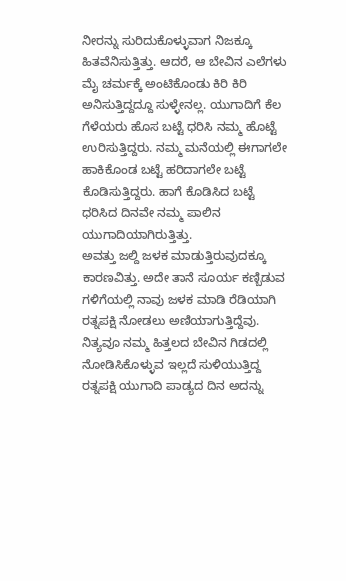ನೀರನ್ನು ಸುರಿದುಕೊಳ್ಳುವಾಗ ನಿಜಕ್ಕೂ ಹಿತವೆನಿಸುತ್ತಿತ್ತು. ಆದರೆ, ಆ ಬೇವಿನ ಎಲೆಗಳು ಮೈ ಚರ್ಮಕ್ಕೆ ಅಂಟಿಕೊಂಡು ಕಿರಿ ಕಿರಿ ಅನಿಸುತ್ತಿದ್ದದ್ದೂ ಸುಳ್ಳೇನಲ್ಲ. ಯುಗಾದಿಗೆ ಕೆಲ ಗೆಳೆಯರು ಹೊಸ ಬಟ್ಟೆ ಧರಿಸಿ ನಮ್ಮ ಹೊಟ್ಟೆ ಉರಿಸುತ್ತಿದ್ದರು. ನಮ್ಮ ಮನೆಯಲ್ಲಿ ಈಗಾಗಲೇ ಹಾಕಿಕೊಂಡ ಬಟ್ಟೆ ಹರಿದಾಗಲೇ ಬಟ್ಟೆ ಕೊಡಿಸುತ್ತಿದ್ದರು. ಹಾಗೆ ಕೊಡಿಸಿದ ಬಟ್ಟೆ ಧರಿಸಿದ ದಿನವೇ ನಮ್ಮ ಪಾಲಿನ ಯುಗಾದಿಯಾಗಿರುತ್ತಿತ್ತು.
ಅವತ್ತು ಜಲ್ದಿ ಜಳಕ ಮಾಡುತ್ತಿರುವುದಕ್ಕೂ ಕಾರಣವಿತ್ತು. ಅದೇ ತಾನೆ ಸೂರ್ಯ ಕಣ್ಬಿಡುವ ಗಳಿಗೆಯಲ್ಲಿ ನಾವು ಜಳಕ ಮಾಡಿ ರೆಡಿಯಾಗಿ ರತ್ನಪಕ್ಷಿ ನೋಡಲು ಅಣಿಯಾಗುತ್ತಿದ್ದೆವು. ನಿತ್ಯವೂ ನಮ್ಮ ಹಿತ್ತಲದ ಬೇವಿನ ಗಿಡದಲ್ಲಿ ನೋಡಿಸಿಕೊಳ್ಳುವ ಇಲ್ಲದೆ ಸುಳಿಯುತ್ತಿದ್ದ ರತ್ನಪಕ್ಷಿ ಯುಗಾದಿ ಪಾಡ್ಯದ ದಿನ ಅದನ್ನು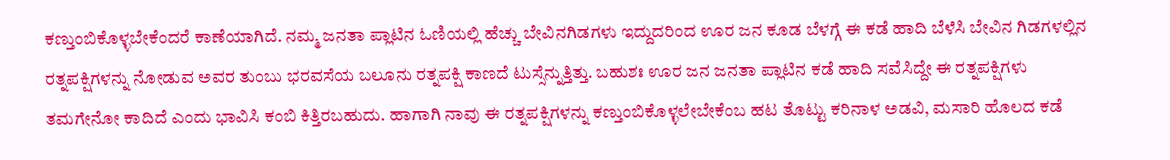ಕಣ್ತುಂಬಿಕೊಳ್ಳಬೇಕೆಂದರೆ ಕಾಣೆಯಾಗಿದೆ. ನಮ್ಮ ಜನತಾ ಪ್ಲಾಟಿನ ಓಣಿಯಲ್ಲಿ ಹೆಚ್ಚು ಬೇವಿನಗಿಡಗಳು ಇದ್ದುದರಿಂದ ಊರ ಜನ ಕೂಡ ಬೆಳಗ್ಗೆ ಈ ಕಡೆ ಹಾದಿ ಬೆಳೆಸಿ ಬೇವಿನ ಗಿಡಗಳಲ್ಲಿನ ರತ್ನಪಕ್ಷಿಗಳನ್ನು ನೋಡುವ ಅವರ ತುಂಬು ಭರವಸೆಯ ಬಲೂನು ರತ್ನಪಕ್ಷಿ ಕಾಣದೆ ಟುಸ್ಸೆನ್ನುತ್ತಿತ್ತು. ಬಹುಶಃ ಊರ ಜನ ಜನತಾ ಪ್ಲಾಟಿನ ಕಡೆ ಹಾದಿ ಸವೆಸಿದ್ದೇ ಈ ರತ್ನಪಕ್ಷಿಗಳು ತಮಗೇನೋ ಕಾದಿದೆ ಎಂದು ಭಾವಿಸಿ ಕಂಬಿ ಕಿತ್ತಿರಬಹುದು. ಹಾಗಾಗಿ ನಾವು ಈ ರತ್ನಪಕ್ಷಿಗಳನ್ನು ಕಣ್ತುಂಬಿಕೊಳ್ಳಲೇಬೇಕೆಂಬ ಹಟ ತೊಟ್ಟು ಕರಿನಾಳ ಅಡವಿ, ಮಸಾರಿ ಹೊಲದ ಕಡೆ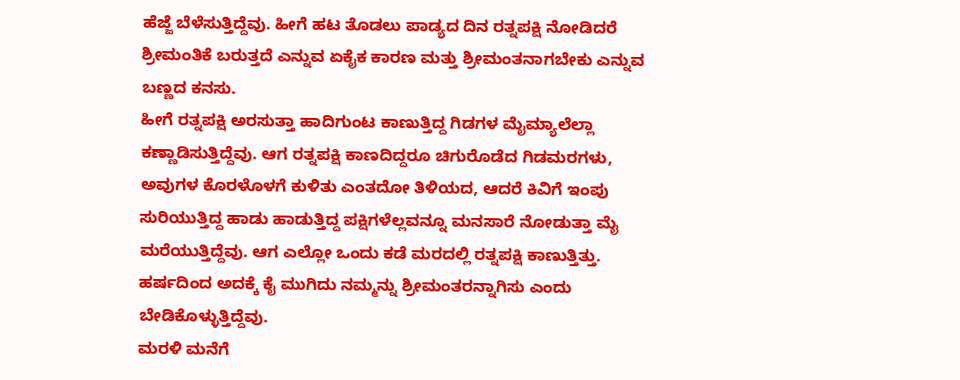ಹೆಜ್ಜೆ ಬೆಳೆಸುತ್ತಿದ್ದೆವು. ಹೀಗೆ ಹಟ ತೊಡಲು ಪಾಡ್ಯದ ದಿನ ರತ್ನಪಕ್ಷಿ ನೋಡಿದರೆ ಶ್ರೀಮಂತಿಕೆ ಬರುತ್ತದೆ ಎನ್ನುವ ಏಕೈಕ ಕಾರಣ ಮತ್ತು ಶ್ರೀಮಂತನಾಗಬೇಕು ಎನ್ನುವ ಬಣ್ಣದ ಕನಸು.
ಹೀಗೆ ರತ್ನಪಕ್ಷಿ ಅರಸುತ್ತಾ ಹಾದಿಗುಂಟ ಕಾಣುತ್ತಿದ್ದ ಗಿಡಗಳ ಮೈಮ್ಯಾಲೆಲ್ಲಾ ಕಣ್ಣಾಡಿಸುತ್ತಿದ್ದೆವು. ಆಗ ರತ್ನಪಕ್ಷಿ ಕಾಣದಿದ್ದರೂ ಚಿಗುರೊಡೆದ ಗಿಡಮರಗಳು, ಅವುಗಳ ಕೊರಳೊಳಗೆ ಕುಳಿತು ಎಂತದೋ ತಿಳಿಯದ, ಆದರೆ ಕಿವಿಗೆ ಇಂಪು ಸುರಿಯುತ್ತಿದ್ದ ಹಾಡು ಹಾಡುತ್ತಿದ್ದ ಪಕ್ಷಿಗಳೆಲ್ಲವನ್ನೂ ಮನಸಾರೆ ನೋಡುತ್ತಾ ಮೈ ಮರೆಯುತ್ತಿದ್ದೆವು. ಆಗ ಎಲ್ಲೋ ಒಂದು ಕಡೆ ಮರದಲ್ಲಿ ರತ್ನಪಕ್ಷಿ ಕಾಣುತ್ತಿತ್ತು. ಹರ್ಷದಿಂದ ಅದಕ್ಕೆ ಕೈ ಮುಗಿದು ನಮ್ಮನ್ನು ಶ್ರೀಮಂತರನ್ನಾಗಿಸು ಎಂದು ಬೇಡಿಕೊಳ್ಳುತ್ತಿದ್ದೆವು.
ಮರಳಿ ಮನೆಗೆ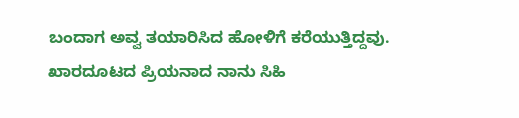ಬಂದಾಗ ಅವ್ವ ತಯಾರಿಸಿದ ಹೋಳಿಗೆ ಕರೆಯುತ್ತಿದ್ದವು. ಖಾರದೂಟದ ಪ್ರಿಯನಾದ ನಾನು ಸಿಹಿ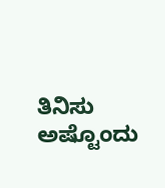ತಿನಿಸು ಅಷ್ಟೊಂದು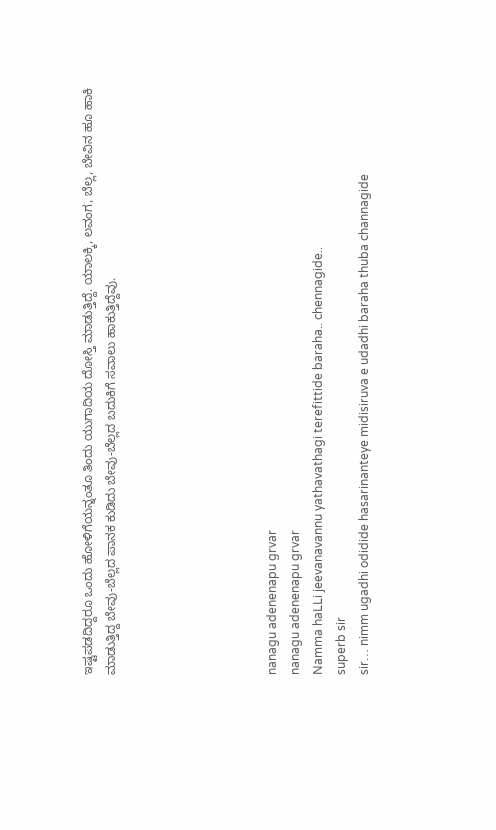ಇಷ್ಟಪಡದಿದ್ದರೂ ಒಂದು ಹೋಳಿಗೆಯನ್ನಂತೂ ತಿಂದು ಯುಗಾದಿಯ ದೋಸ್ತಿ ಮಾಡುತ್ತಿದ್ದೆ. ಯಾಲಕ್ಕಿ, ಲವಂಗ, ಬೆಲ್ಲ, ಬೇವಿನ ಹೂ ಹಾಕಿ ಮಾಡುತ್ತಿದ್ದ ಬೇವು-ಬೆಲ್ಲದ ಪಾನಕ ಕುಡಿದು ಬೇವು-ಬೆಲ್ಲದ ಬದುಕಿಗೆ ಸವಾಲು ಹಾಕುತ್ತಿದ್ದೆವು.






nanagu adenenapu grvar
nanagu adenenapu grvar
Namma haLLi jeevanavannu yathavathagi terefittide baraha.. chennagide..
superb sir
sir… nimm ugadhi odidide hasarinanteye midisiruva e udadhi baraha thuba channagide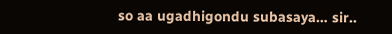so aa ugadhigondu subasaya… sir..